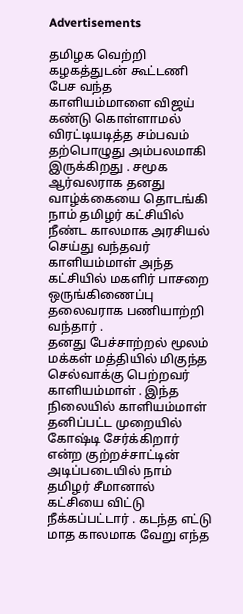Advertisements

தமிழக வெற்றி கழகத்துடன் கூட்டணி பேச வந்த காளியம்மாளை விஜய் கண்டு கொள்ளாமல் விரட்டியடித்த சம்பவம் தற்பொழுது அம்பலமாகி இருக்கிறது . சமூக ஆர்வலராக தனது வாழ்க்கையை தொடங்கி நாம் தமிழர் கட்சியில் நீண்ட காலமாக அரசியல் செய்து வந்தவர் காளியம்மாள் அந்த கட்சியில் மகளிர் பாசறை ஒருங்கிணைப்பு தலைவராக பணியாற்றி வந்தார் .
தனது பேச்சாற்றல் மூலம் மக்கள் மத்தியில் மிகுந்த செல்வாக்கு பெற்றவர் காளியம்மாள் . இந்த நிலையில் காளியம்மாள் தனிப்பட்ட முறையில் கோஷ்டி சேர்க்கிறார் என்ற குற்றச்சாட்டின் அடிப்படையில் நாம் தமிழர் சீமானால் கட்சியை விட்டு நீக்கப்பட்டார் . கடந்த எட்டு மாத காலமாக வேறு எந்த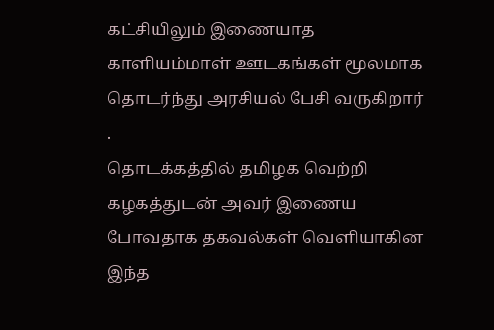கட்சியிலும் இணையாத காளியம்மாள் ஊடகங்கள் மூலமாக தொடர்ந்து அரசியல் பேசி வருகிறார் .
தொடக்கத்தில் தமிழக வெற்றி கழகத்துடன் அவர் இணைய போவதாக தகவல்கள் வெளியாகின இந்த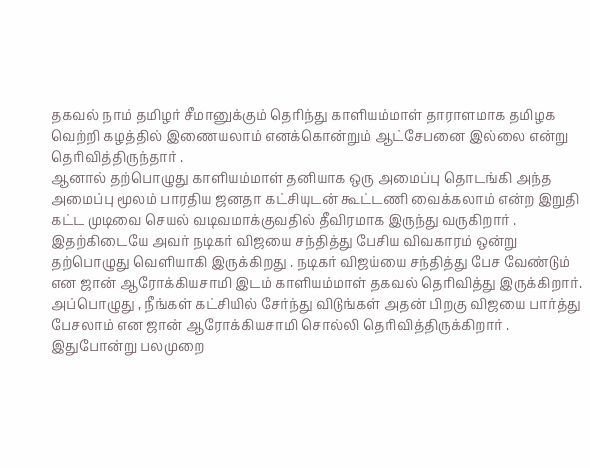தகவல் நாம் தமிழர் சீமானுக்கும் தெரிந்து காளியம்மாள் தாராளமாக தமிழக வெற்றி கழத்தில் இணையலாம் எனக்கொன்றும் ஆட்சேபனை இல்லை என்று தெரிவித்திருந்தார் .
ஆனால் தற்பொழுது காளியம்மாள் தனியாக ஒரு அமைப்பு தொடங்கி அந்த அமைப்பு மூலம் பாரதிய ஜனதா கட்சியுடன் கூட்டணி வைக்கலாம் என்ற இறுதி கட்ட முடிவை செயல் வடிவமாக்குவதில் தீவிரமாக இருந்து வருகிறார் .
இதற்கிடையே அவர் நடிகர் விஜயை சந்தித்து பேசிய விவகாரம் ஒன்று தற்பொழுது வெளியாகி இருக்கிறது . நடிகர் விஜய்யை சந்தித்து பேச வேண்டும் என ஜான் ஆரோக்கியசாமி இடம் காளியம்மாள் தகவல் தெரிவித்து இருக்கிறார். அப்பொழுது , நீங்கள் கட்சியில் சேர்ந்து விடுங்கள் அதன் பிறகு விஜயை பார்த்து பேசலாம் என ஜான் ஆரோக்கியசாமி சொல்லி தெரிவித்திருக்கிறார் . இதுபோன்று பலமுறை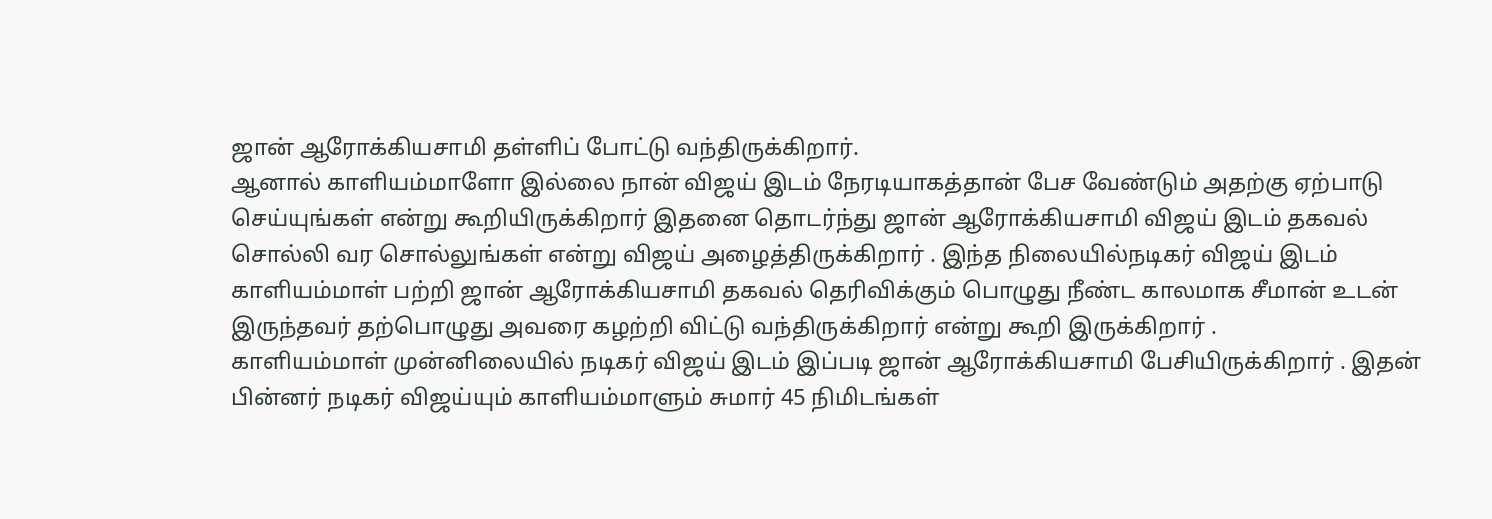ஜான் ஆரோக்கியசாமி தள்ளிப் போட்டு வந்திருக்கிறார்.
ஆனால் காளியம்மாளோ இல்லை நான் விஜய் இடம் நேரடியாகத்தான் பேச வேண்டும் அதற்கு ஏற்பாடு செய்யுங்கள் என்று கூறியிருக்கிறார் இதனை தொடர்ந்து ஜான் ஆரோக்கியசாமி விஜய் இடம் தகவல் சொல்லி வர சொல்லுங்கள் என்று விஜய் அழைத்திருக்கிறார் . இந்த நிலையில்நடிகர் விஜய் இடம் காளியம்மாள் பற்றி ஜான் ஆரோக்கியசாமி தகவல் தெரிவிக்கும் பொழுது நீண்ட காலமாக சீமான் உடன் இருந்தவர் தற்பொழுது அவரை கழற்றி விட்டு வந்திருக்கிறார் என்று கூறி இருக்கிறார் .
காளியம்மாள் முன்னிலையில் நடிகர் விஜய் இடம் இப்படி ஜான் ஆரோக்கியசாமி பேசியிருக்கிறார் . இதன் பின்னர் நடிகர் விஜய்யும் காளியம்மாளும் சுமார் 45 நிமிடங்கள்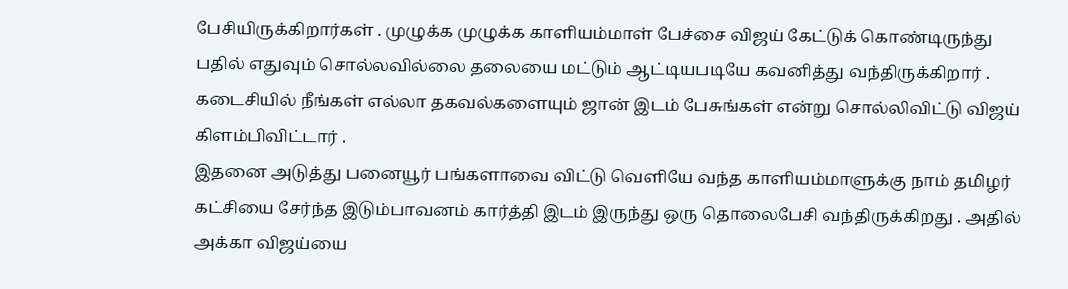பேசியிருக்கிறார்கள் . முழுக்க முழுக்க காளியம்மாள் பேச்சை விஜய் கேட்டுக் கொண்டிருந்து பதில் எதுவும் சொல்லவில்லை தலையை மட்டும் ஆட்டியபடியே கவனித்து வந்திருக்கிறார் . கடைசியில் நீங்கள் எல்லா தகவல்களையும் ஜான் இடம் பேசுங்கள் என்று சொல்லிவிட்டு விஜய் கிளம்பிவிட்டார் .
இதனை அடுத்து பனையூர் பங்களாவை விட்டு வெளியே வந்த காளியம்மாளுக்கு நாம் தமிழர் கட்சியை சேர்ந்த இடும்பாவனம் கார்த்தி இடம் இருந்து ஒரு தொலைபேசி வந்திருக்கிறது . அதில் அக்கா விஜய்யை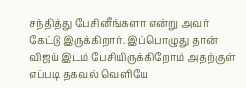சந்தித்து பேசினீங்களா என்று அவர் கேட்டு இருக்கிறார். இப்பொழுது தான் விஜய் இடம் பேசியிருக்கிறோம் அதற்குள் எப்படி தகவல் வெளியே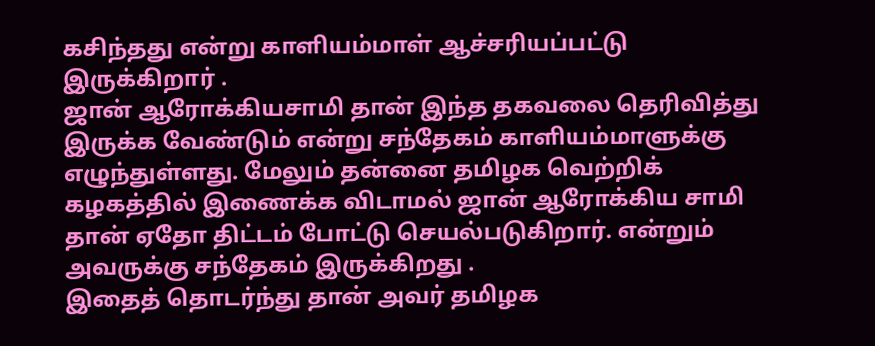கசிந்தது என்று காளியம்மாள் ஆச்சரியப்பட்டு இருக்கிறார் .
ஜான் ஆரோக்கியசாமி தான் இந்த தகவலை தெரிவித்து இருக்க வேண்டும் என்று சந்தேகம் காளியம்மாளுக்கு எழுந்துள்ளது. மேலும் தன்னை தமிழக வெற்றிக் கழகத்தில் இணைக்க விடாமல் ஜான் ஆரோக்கிய சாமி தான் ஏதோ திட்டம் போட்டு செயல்படுகிறார். என்றும் அவருக்கு சந்தேகம் இருக்கிறது .
இதைத் தொடர்ந்து தான் அவர் தமிழக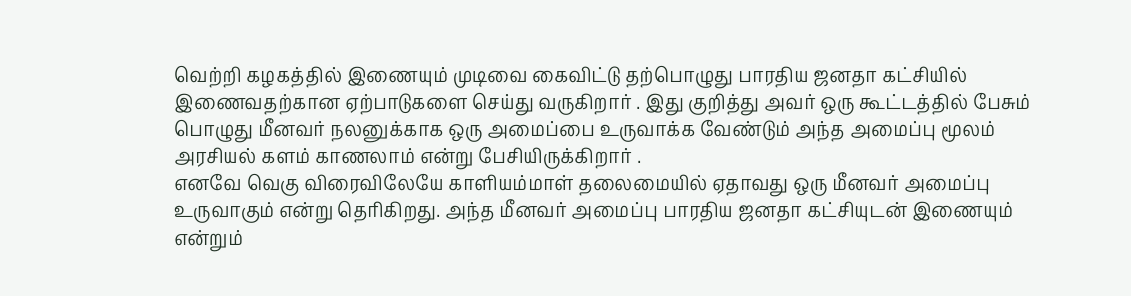வெற்றி கழகத்தில் இணையும் முடிவை கைவிட்டு தற்பொழுது பாரதிய ஜனதா கட்சியில் இணைவதற்கான ஏற்பாடுகளை செய்து வருகிறார் . இது குறித்து அவர் ஒரு கூட்டத்தில் பேசும் பொழுது மீனவர் நலனுக்காக ஒரு அமைப்பை உருவாக்க வேண்டும் அந்த அமைப்பு மூலம் அரசியல் களம் காணலாம் என்று பேசியிருக்கிறார் .
எனவே வெகு விரைவிலேயே காளியம்மாள் தலைமையில் ஏதாவது ஒரு மீனவர் அமைப்பு உருவாகும் என்று தெரிகிறது. அந்த மீனவர் அமைப்பு பாரதிய ஜனதா கட்சியுடன் இணையும் என்றும்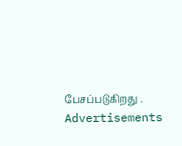பேசப்படுகிறது .
Advertisements